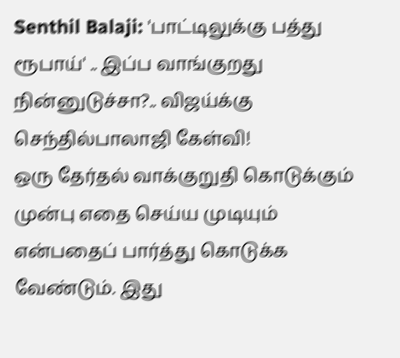Senthil Balaji: 'பாட்டிலுக்கு பத்து ரூபாய்' .. இப்ப வாங்குறது நின்னுடுச்சா?.. விஜய்க்கு செந்தில்பாலாஜி கேள்வி!
ஒரு தேர்தல் வாக்குறுதி கொடுக்கும் முன்பு எதை செய்ய முடியும் என்பதைப் பார்த்து கொடுக்க வேண்டும். இது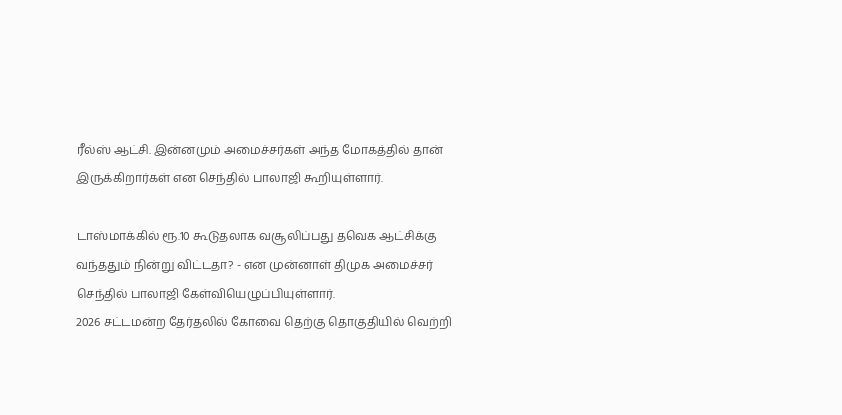ரீல்ஸ் ஆட்சி. இன்னமும் அமைச்சர்கள் அந்த மோகத்தில் தான் இருக்கிறார்கள் என செந்தில் பாலாஜி கூறியுள்ளார்.

டாஸ்மாக்கில் ரூ.10 கூடுதலாக வசூலிப்பது தவெக ஆட்சிக்கு வந்ததும் நின்று விட்டதா? - என முன்னாள் திமுக அமைச்சர் செந்தில் பாலாஜி கேள்வியெழுப்பியுள்ளார்.
2026 சட்டமன்ற தேர்தலில் கோவை தெற்கு தொகுதியில் வெற்றி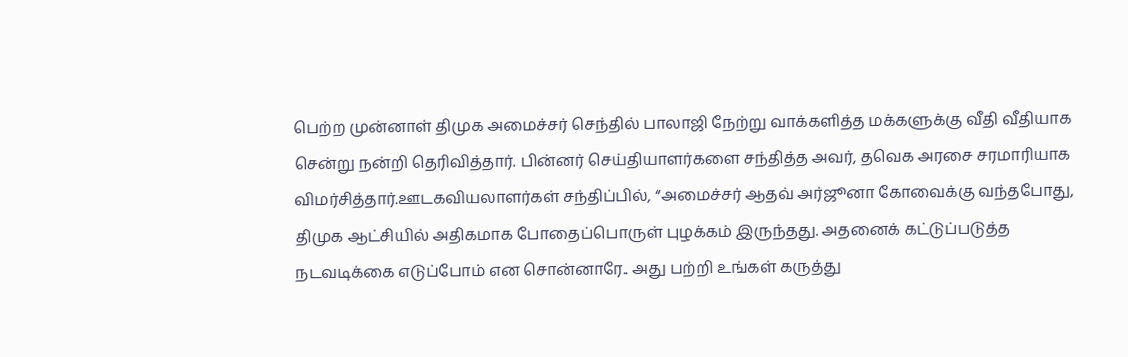பெற்ற முன்னாள் திமுக அமைச்சர் செந்தில் பாலாஜி நேற்று வாக்களித்த மக்களுக்கு வீதி வீதியாக சென்று நன்றி தெரிவித்தார். பின்னர் செய்தியாளர்களை சந்தித்த அவர், தவெக அரசை சரமாரியாக விமர்சித்தார்.ஊடகவியலாளர்கள் சந்திப்பில், “அமைச்சர் ஆதவ் அர்ஜூனா கோவைக்கு வந்தபோது, திமுக ஆட்சியில் அதிகமாக போதைப்பொருள் புழக்கம் இருந்தது. அதனைக் கட்டுப்படுத்த நடவடிக்கை எடுப்போம் என சொன்னாரே.. அது பற்றி உங்கள் கருத்து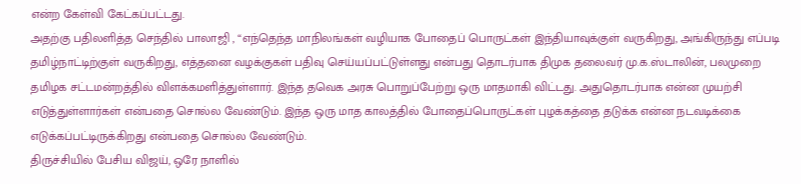என்ற கேள்வி கேட்கப்பட்டது.
அதற்கு பதிலளித்த செந்தில் பாலாஜி , “எந்தெந்த மாநிலங்கள் வழியாக போதைப் பொருட்கள் இந்தியாவுக்குள் வருகிறது, அங்கிருந்து எப்படி தமிழ்நாட்டிற்குள் வருகிறது, எத்தனை வழக்குகள் பதிவு செய்யப்பட்டுள்ளது என்பது தொடர்பாக திமுக தலைவர் மு.க.ஸ்டாலின், பலமுறை தமிழக சட்டமன்றத்தில் விளக்கமளித்துள்ளார். இந்த தவெக அரசு பொறுப்பேற்று ஒரு மாதமாகி விட்டது. அதுதொடர்பாக என்ன முயற்சி எடுத்துள்ளார்கள் என்பதை சொல்ல வேண்டும். இந்த ஒரு மாத காலத்தில் போதைப்பொருட்கள் புழக்கத்தை தடுக்க என்ன நடவடிக்கை எடுக்கப்பட்டிருக்கிறது என்பதை சொல்ல வேண்டும்.
திருச்சியில் பேசிய விஜய், ஒரே நாளில்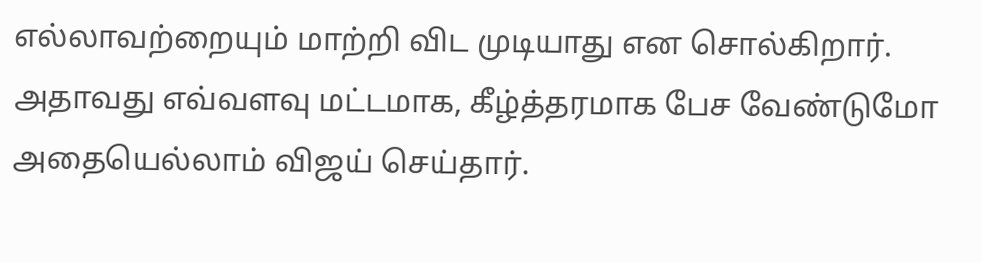எல்லாவற்றையும் மாற்றி விட முடியாது என சொல்கிறார். அதாவது எவ்வளவு மட்டமாக, கீழ்த்தரமாக பேச வேண்டுமோ அதையெல்லாம் விஜய் செய்தார்.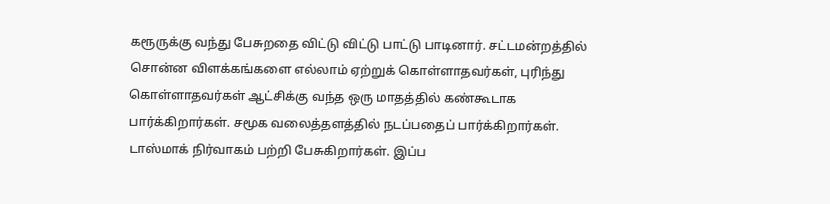கரூருக்கு வந்து பேசுறதை விட்டு விட்டு பாட்டு பாடினார். சட்டமன்றத்தில் சொன்ன விளக்கங்களை எல்லாம் ஏற்றுக் கொள்ளாதவர்கள், புரிந்து கொள்ளாதவர்கள் ஆட்சிக்கு வந்த ஒரு மாதத்தில் கண்கூடாக பார்க்கிறார்கள். சமூக வலைத்தளத்தில் நடப்பதைப் பார்க்கிறார்கள்.
டாஸ்மாக் நிர்வாகம் பற்றி பேசுகிறார்கள். இப்ப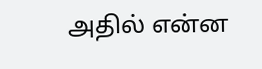அதில் என்ன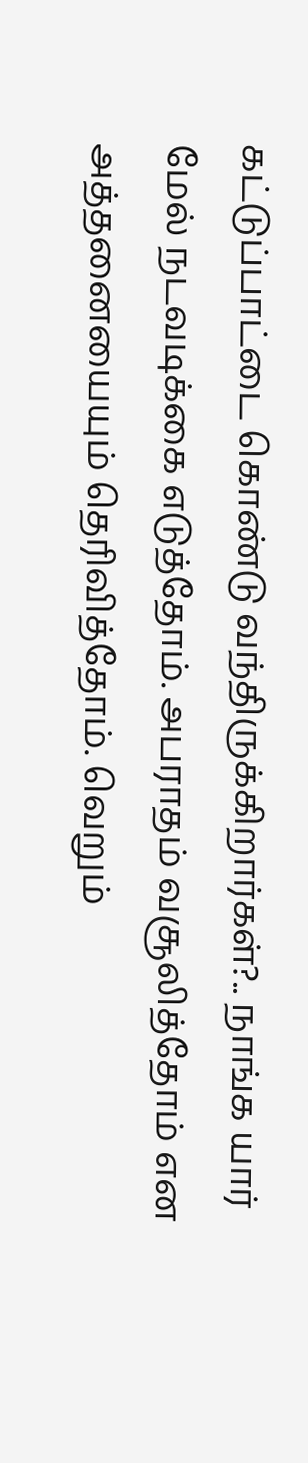கட்டுப்பாட்டை கொண்டு வந்திருக்கிறார்கள்?.. நாங்க யார் மேல் நடவடிக்கை எடுத்தோம். அபராதம் வசூலித்தோம் என அத்தனையையும் தெரிவித்தோம். வெறும்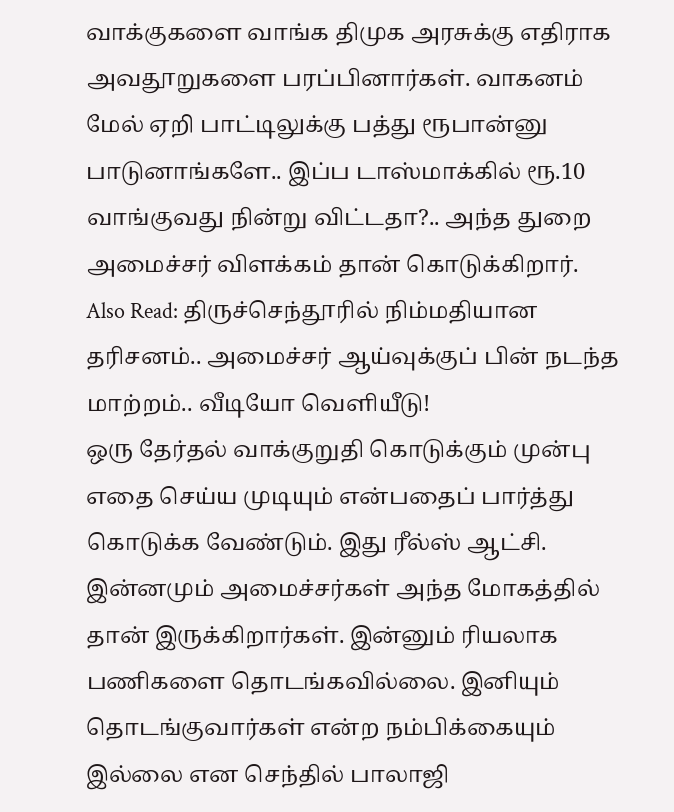வாக்குகளை வாங்க திமுக அரசுக்கு எதிராக அவதூறுகளை பரப்பினார்கள். வாகனம் மேல் ஏறி பாட்டிலுக்கு பத்து ரூபான்னு பாடுனாங்களே.. இப்ப டாஸ்மாக்கில் ரூ.10 வாங்குவது நின்று விட்டதா?.. அந்த துறை அமைச்சர் விளக்கம் தான் கொடுக்கிறார்.
Also Read: திருச்செந்தூரில் நிம்மதியான தரிசனம்.. அமைச்சர் ஆய்வுக்குப் பின் நடந்த மாற்றம்.. வீடியோ வெளியீடு!
ஒரு தேர்தல் வாக்குறுதி கொடுக்கும் முன்பு எதை செய்ய முடியும் என்பதைப் பார்த்து கொடுக்க வேண்டும். இது ரீல்ஸ் ஆட்சி. இன்னமும் அமைச்சர்கள் அந்த மோகத்தில் தான் இருக்கிறார்கள். இன்னும் ரியலாக பணிகளை தொடங்கவில்லை. இனியும் தொடங்குவார்கள் என்ற நம்பிக்கையும் இல்லை என செந்தில் பாலாஜி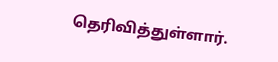தெரிவித்துள்ளார்.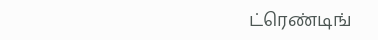ட்ரெண்டிங்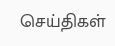செய்திகள்